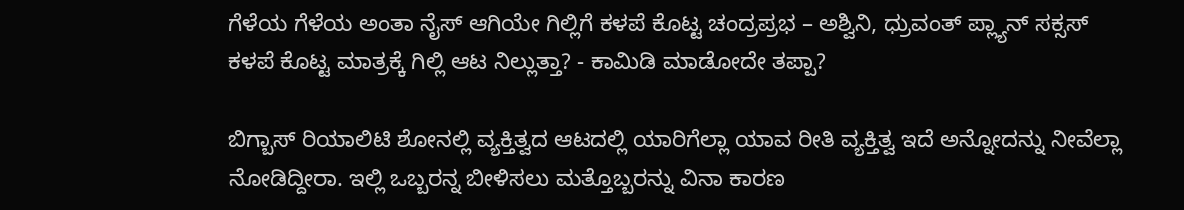ಗೆಳೆಯ ಗೆಳೆಯ ಅಂತಾ ನೈಸ್ ಆಗಿಯೇ ಗಿಲ್ಲಿಗೆ ಕಳಪೆ ಕೊಟ್ಟ ಚಂದ್ರಪ್ರಭ – ಅಶ್ವಿನಿ, ಧ್ರುವಂತ್ ಪ್ಲ್ಯಾನ್ ಸಕ್ಸಸ್
ಕಳಪೆ ಕೊಟ್ಟ ಮಾತ್ರಕ್ಕೆ ಗಿಲ್ಲಿ ಆಟ ನಿಲ್ಲುತ್ತಾ? - ಕಾಮಿಡಿ ಮಾಡೋದೇ ತಪ್ಪಾ?

ಬಿಗ್ಬಾಸ್ ರಿಯಾಲಿಟಿ ಶೋನಲ್ಲಿ ವ್ಯಕ್ತಿತ್ವದ ಆಟದಲ್ಲಿ ಯಾರಿಗೆಲ್ಲಾ ಯಾವ ರೀತಿ ವ್ಯಕ್ತಿತ್ವ ಇದೆ ಅನ್ನೋದನ್ನು ನೀವೆಲ್ಲಾ ನೋಡಿದ್ದೀರಾ. ಇಲ್ಲಿ ಒಬ್ಬರನ್ನ ಬೀಳಿಸಲು ಮತ್ತೊಬ್ಬರನ್ನು ವಿನಾ ಕಾರಣ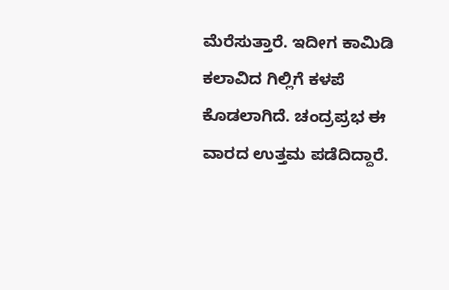ಮೆರೆಸುತ್ತಾರೆ. ಇದೀಗ ಕಾಮಿಡಿ ಕಲಾವಿದ ಗಿಲ್ಲಿಗೆ ಕಳಪೆ ಕೊಡಲಾಗಿದೆ. ಚಂದ್ರಪ್ರಭ ಈ ವಾರದ ಉತ್ತಮ ಪಡೆದಿದ್ದಾರೆ.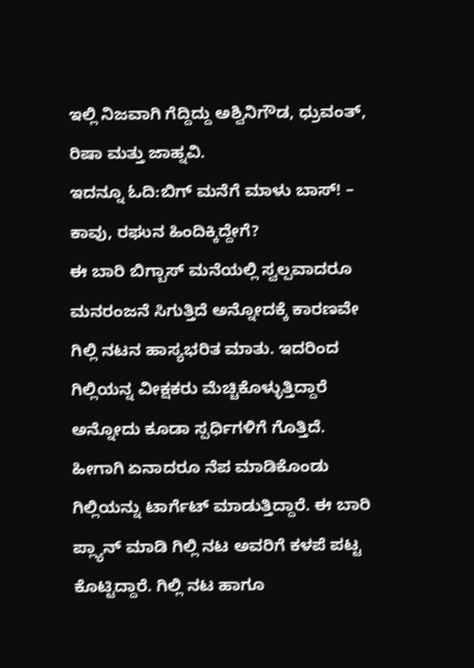ಇಲ್ಲಿ ನಿಜವಾಗಿ ಗೆದ್ದಿದ್ದು ಅಶ್ವಿನಿಗೌಡ, ಧ್ರುವಂತ್, ರಿಷಾ ಮತ್ತು ಜಾಹ್ನವಿ.
ಇದನ್ನೂ ಓದಿ:ಬಿಗ್ ಮನೆಗೆ ಮಾಳು ಬಾಸ್! – ಕಾವು, ರಘುನ ಹಿಂದಿಕ್ಕಿದ್ದೇಗೆ?
ಈ ಬಾರಿ ಬಿಗ್ಬಾಸ್ ಮನೆಯಲ್ಲಿ ಸ್ವಲ್ಪವಾದರೂ ಮನರಂಜನೆ ಸಿಗುತ್ತಿದೆ ಅನ್ನೋದಕ್ಕೆ ಕಾರಣವೇ ಗಿಲ್ಲಿ ನಟನ ಹಾಸ್ಯಭರಿತ ಮಾತು. ಇದರಿಂದ ಗಿಲ್ಲಿಯನ್ನ ವೀಕ್ಷಕರು ಮೆಚ್ಚಿಕೊಳ್ಳುತ್ತಿದ್ದಾರೆ ಅನ್ನೋದು ಕೂಡಾ ಸ್ಪರ್ಧಿಗಳಿಗೆ ಗೊತ್ತಿದೆ. ಹೀಗಾಗಿ ಏನಾದರೂ ನೆಪ ಮಾಡಿಕೊಂಡು ಗಿಲ್ಲಿಯನ್ನು ಟಾರ್ಗೆಟ್ ಮಾಡುತ್ತಿದ್ದಾರೆ. ಈ ಬಾರಿ ಪ್ಲ್ಯಾನ್ ಮಾಡಿ ಗಿಲ್ಲಿ ನಟ ಅವರಿಗೆ ಕಳಪೆ ಪಟ್ಟ ಕೊಟ್ಟಿದ್ದಾರೆ. ಗಿಲ್ಲಿ ನಟ ಹಾಗೂ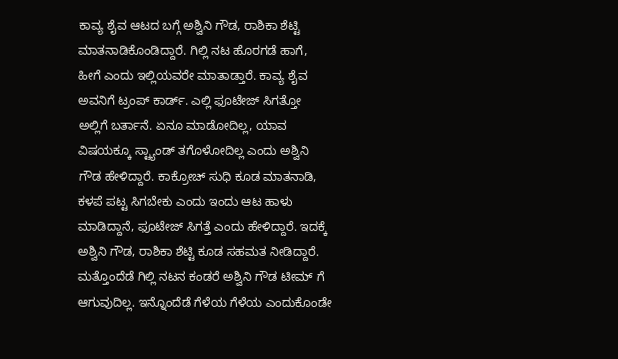ಕಾವ್ಯ ಶೈವ ಆಟದ ಬಗ್ಗೆ ಅಶ್ವಿನಿ ಗೌಡ, ರಾಶಿಕಾ ಶೆಟ್ಟಿ ಮಾತನಾಡಿಕೊಂಡಿದ್ದಾರೆ. ಗಿಲ್ಲಿ ನಟ ಹೊರಗಡೆ ಹಾಗೆ, ಹೀಗೆ ಎಂದು ಇಲ್ಲಿಯವರೇ ಮಾತಾಡ್ತಾರೆ. ಕಾವ್ಯ ಶೈವ ಅವನಿಗೆ ಟ್ರಂಪ್ ಕಾರ್ಡ್. ಎಲ್ಲಿ ಫೂಟೇಜ್ ಸಿಗತ್ತೋ ಅಲ್ಲಿಗೆ ಬರ್ತಾನೆ. ಏನೂ ಮಾಡೋದಿಲ್ಲ, ಯಾವ ವಿಷಯಕ್ಕೂ ಸ್ಟ್ಯಾಂಡ್ ತಗೊಳೋದಿಲ್ಲ ಎಂದು ಅಶ್ವಿನಿ ಗೌಡ ಹೇಳಿದ್ದಾರೆ. ಕಾಕ್ರೋಚ್ ಸುಧಿ ಕೂಡ ಮಾತನಾಡಿ, ಕಳಪೆ ಪಟ್ಟ ಸಿಗಬೇಕು ಎಂದು ಇಂದು ಆಟ ಹಾಳು ಮಾಡಿದ್ದಾನೆ, ಫೂಟೇಜ್ ಸಿಗತ್ತೆ ಎಂದು ಹೇಳಿದ್ದಾರೆ. ಇದಕ್ಕೆ ಅಶ್ವಿನಿ ಗೌಡ, ರಾಶಿಕಾ ಶೆಟ್ಟಿ ಕೂಡ ಸಹಮತ ನೀಡಿದ್ದಾರೆ.
ಮತ್ತೊಂದೆಡೆ ಗಿಲ್ಲಿ ನಟನ ಕಂಡರೆ ಅಶ್ವಿನಿ ಗೌಡ ಟೀಮ್ ಗೆ ಆಗುವುದಿಲ್ಲ. ಇನ್ನೊಂದೆಡೆ ಗೆಳೆಯ ಗೆಳೆಯ ಎಂದುಕೊಂಡೇ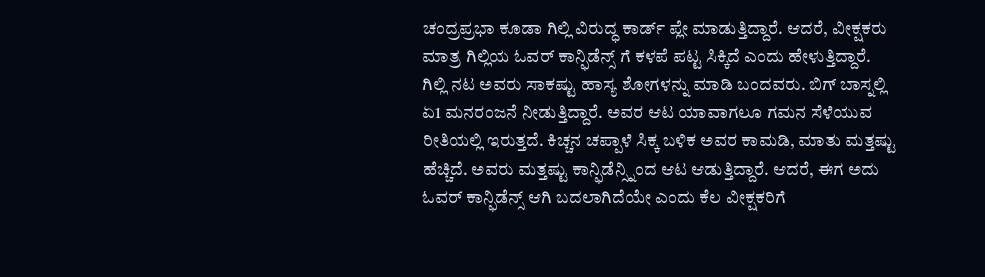ಚಂದ್ರಪ್ರಭಾ ಕೂಡಾ ಗಿಲ್ಲಿ ವಿರುದ್ಧ ಕಾರ್ಡ್ ಪ್ಲೇ ಮಾಡುತ್ತಿದ್ದಾರೆ. ಆದರೆ, ವೀಕ್ಷಕರು ಮಾತ್ರ ಗಿಲ್ಲಿಯ ಓವರ್ ಕಾನ್ಫಿಡೆನ್ಸ್ ಗೆ ಕಳಪೆ ಪಟ್ಟ ಸಿಕ್ಕಿದೆ ಎಂದು ಹೇಳುತ್ತಿದ್ದಾರೆ.
ಗಿಲ್ಲಿ ನಟ ಅವರು ಸಾಕಷ್ಟು ಹಾಸ್ಯ ಶೋಗಳನ್ನು ಮಾಡಿ ಬಂದವರು. ಬಿಗ್ ಬಾಸ್ನಲ್ಲಿ ಏ1 ಮನರಂಜನೆ ನೀಡುತ್ತಿದ್ದಾರೆ. ಅವರ ಆಟ ಯಾವಾಗಲೂ ಗಮನ ಸೆಳೆಯುವ ರೀತಿಯಲ್ಲಿ ಇರುತ್ತದೆ. ಕಿಚ್ಚನ ಚಪ್ಪಾಳೆ ಸಿಕ್ಕ ಬಳಿಕ ಅವರ ಕಾಮಡಿ, ಮಾತು ಮತ್ತಷ್ಟು ಹೆಚ್ಚಿದೆ. ಅವರು ಮತ್ತಷ್ಟು ಕಾನ್ಫಿಡೆನ್ಸ್ನಿಂದ ಆಟ ಆಡುತ್ತಿದ್ದಾರೆ. ಆದರೆ, ಈಗ ಅದು ಓವರ್ ಕಾನ್ಫಿಡೆನ್ಸ್ ಆಗಿ ಬದಲಾಗಿದೆಯೇ ಎಂದು ಕೆಲ ವೀಕ್ಷಕರಿಗೆ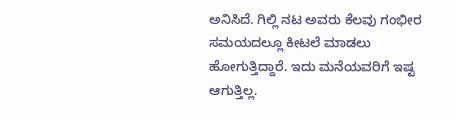ಅನಿಸಿದೆ. ಗಿಲ್ಲಿ ನಟ ಅವರು ಕೆಲವು ಗಂಭೀರ ಸಮಯದಲ್ಲೂ ಕೀಟಲೆ ಮಾಡಲು ಹೋಗುತ್ತಿದ್ದಾರೆ. ಇದು ಮನೆಯವರಿಗೆ ಇಷ್ಟ ಆಗುತ್ತಿಲ್ಲ.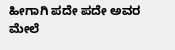ಹೀಗಾಗಿ ಪದೇ ಪದೇ ಅವರ ಮೇಲೆ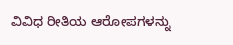ವಿವಿಧ ರೀತಿಯ ಆರೋಪಗಳನ್ನು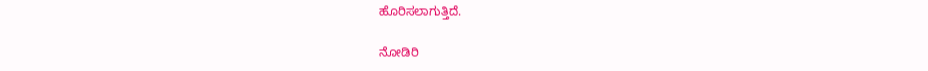ಹೊರಿಸಲಾಗುತ್ತಿದೆ.

ನೋಡಿರಿ